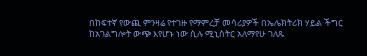በከፍተኛ የውጪ ምንዛሬ የተገዙ የማምረቻ መሳሪያዎች በኤሌክትሪክ ሃይል ችግር ከአገልግሎት ውጭ እየሆኑ ነው ሲሉ ሚኒስትር አለማየሁ ገለጹ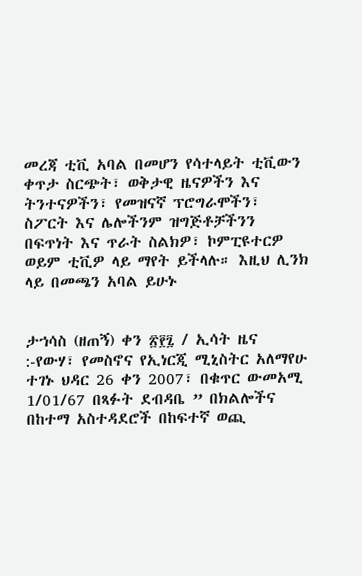መረጃ ቲቪ አባል በመሆን የሳተላይት ቲቪውን ቀጥታ ስርጭት፣ ወቅታዊ ዜናዎችን እና ትንተናዎችን፣ የመዝናኛ ፕሮግራሞችን፣ ስፖርት እና ሌሎችንም ዝግጅቶቻችንን በፍጥነት እና ጥራት ስልክዎ፣ ኮምፒዩተርዎ ወይም ቲቪዎ ላይ ማየት ይችላሉ። እዚህ ሊንክ ላይ በመጫን አባል ይሁኑ


ታኀሳስ (ዘጠኝ) ቀን ፳፻፯ / ኢሳት ዜና :-የውሃ፣ የመስኖና የኢነርጂ ሚኒስትር አለማየሁ ተገኑ ህዳር 26 ቀን 2007፣ በቁጥር ውመአሚ 1/01/67 በጻፉት ደብዳቤ ” በክልሎችና በከተማ አስተዳደሮች በከፍተኛ ወጪ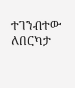ተገንብተው ለበርካታ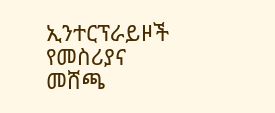ኢንተርፕራይዞች የመስሪያና መሸጫ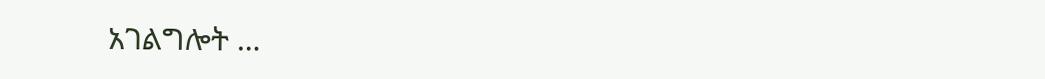አገልግሎት …